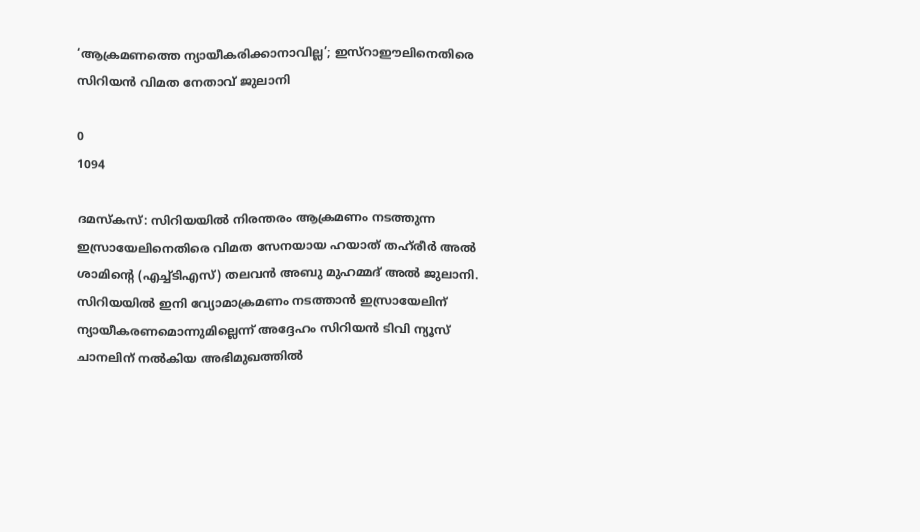‘ആക്രമണത്തെ ന്യായീകരിക്കാനാവില്ല’; ഇസ്റാഈലിനെതിരെ സിറിയൻ വിമത നേതാവ് ജുലാനി

0
1094

ദമസ്കസ്: സിറിയയിൽ നിരന്തരം ആക്രമണം നടത്തുന്ന ഇസ്രായേലിനെതിരെ വിമത സേനയായ ഹയാത് തഹ്‍രീർ അൽ ശാമിന്റെ (എച്ച്ടിഎസ്) തലവൻ അബു മുഹമ്മദ് അൽ ജുലാനി. സിറിയയിൽ ഇനി വ്യോമാക്രമണം നടത്താൻ ഇസ്രായേലിന് ന്യായീകരണമൊന്നുമില്ലെന്ന് അദ്ദേഹം സിറിയൻ ടിവി ന്യൂസ് ചാനലിന് നൽകിയ അഭിമുഖത്തിൽ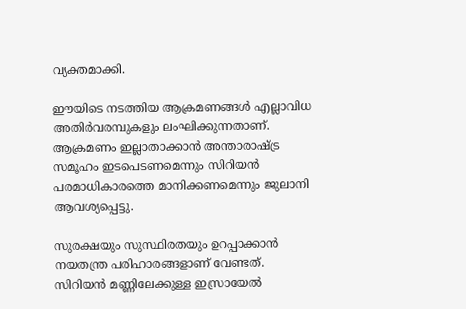വ്യക്തമാക്കി.

ഈയിടെ നടത്തിയ ആക്രമണങ്ങൾ എല്ലാവിധ അതിർവരമ്പുകളും ലംഘിക്കുന്നതാണ്. ആക്രമണം ഇല്ലാതാക്കാൻ അന്താരാഷ്ട്ര സമൂഹം ഇടപെടണമെന്നും സിറിയൻ പരമാധികാരത്തെ മാനിക്കണമെന്നും ജുലാനി ആവശ്യപ്പെട്ടു.

സുരക്ഷയും സുസ്ഥിരതയും ഉറപ്പാക്കാൻ നയതന്ത്ര പരിഹാരങ്ങളാണ് വേണ്ടത്. സിറിയൻ മണ്ണിലേക്കുള്ള ഇസ്രായേൽ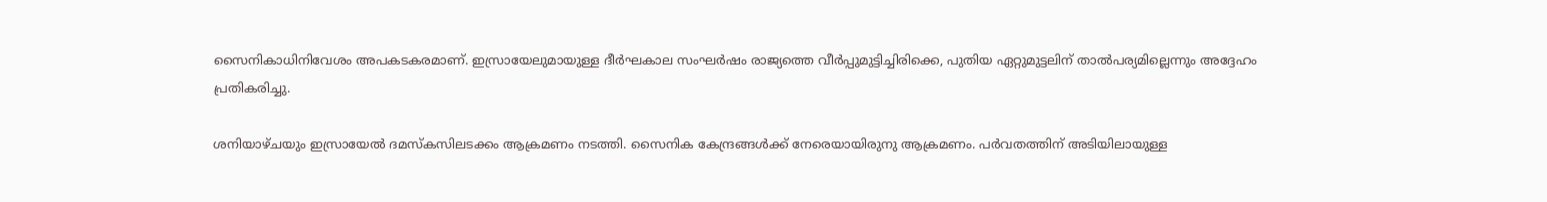സൈനികാധിനിവേശം അപകടകരമാണ്. ഇസ്രായേലുമായുള്ള ദീർഘകാല സംഘർഷം രാജ്യത്തെ വീർപ്പുമുട്ടിച്ചിരിക്കെ, പുതിയ ഏറ്റുമുട്ടലിന് താൽപര്യമില്ലെന്നും അദ്ദേഹം പ്രതികരിച്ചു.

ശനിയാഴ്ചയും ഇസ്രായേൽ ദമസ്കസിലടക്കം ആക്രമണം നടത്തി. സൈനിക കേന്ദ്രങ്ങൾക്ക് നേരെയായിരുനു ആക്രമണം. പർവതത്തിന് അടിയിലായുള്ള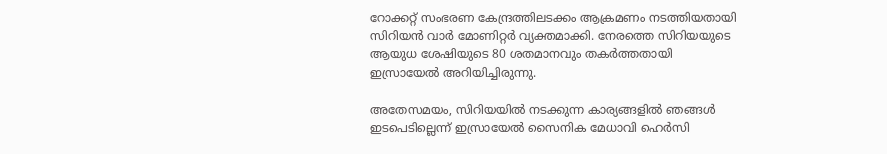റോക്കറ്റ് സംഭരണ കേന്ദ്രത്തിലടക്കം ആക്രമണം നടത്തിയതായി സിറിയൻ വാർ മോണിറ്റർ വ്യക്തമാക്കി. നേരത്തെ സിറിയയുടെ ആയുധ ശേഷിയുടെ 80 ശതമാനവും തകർത്തതായി ഇസ്രായേൽ അറിയിച്ചിരുന്നു.

അതേസമയം, സിറിയയിൽ നടക്കുന്ന കാര്യങ്ങളിൽ ഞങ്ങൾ ഇടപെടില്ലെന്ന് ഇസ്രായേൽ സൈനിക മേധാവി ഹെർസി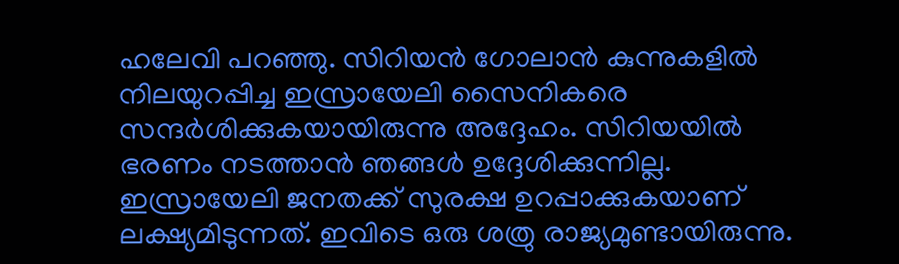ഹലേവി പറഞ്ഞു. സിറിയൻ ഗോലാൻ കുന്നുകളിൽ നിലയുറപ്പിച്ച ഇസ്രായേലി സൈനികരെ സന്ദർശിക്കുകയായിരുന്നു അദ്ദേഹം. സിറിയയിൽ ഭരണം നടത്താൻ ഞങ്ങൾ ഉദ്ദേശിക്കുന്നില്ല. ഇസ്രായേലി ജനതക്ക് സുരക്ഷ ഉറപ്പാക്കുകയാണ് ലക്ഷ്യമിടുന്നത്. ഇവിടെ ഒരു ശത്രു രാജ്യമുണ്ടായിരുന്നു.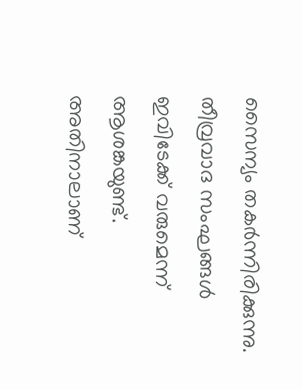സൈന്യം തകർന്നിരിക്കുന്നു. തീവ്രവാദ സംഘങ്ങൾ ഇവിടേക്ക് വരുമെന്ന് ആശങ്കയുണ്ട്. അതിനാലാണ്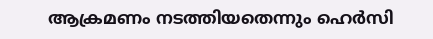ആക്രമണം നടത്തിയതെന്നും ഹെർസി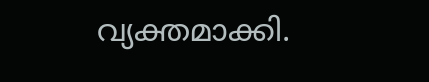വ്യക്തമാക്കി.